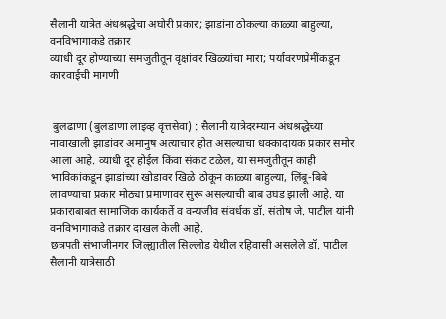सैलानी यात्रेत अंधश्रद्धेचा अघोरी प्रकार; झाडांना ठोकल्या काळ्या बाहुल्या, वनविभागाकडे तक्रार
व्याधी दूर होण्याच्या समजुतीतून वृक्षांवर खिळ्यांचा मारा; पर्यावरणप्रेमींकडून कारवाईची मागणी


 बुलढाणा (बुलडाणा लाइव्ह वृत्तसेवा) : सैलानी यात्रेदरम्यान अंधश्रद्धेच्या नावाखाली झाडांवर अमानुष अत्याचार होत असल्याचा धक्कादायक प्रकार समोर आला आहे. व्याधी दूर होईल किंवा संकट टळेल, या समजुतीतून काही भाविकांकडून झाडांच्या खोडावर खिळे ठोकून काळ्या बाहुल्या, लिंबू-बिबे लावण्याचा प्रकार मोठ्या प्रमाणावर सुरू असल्याची बाब उघड झाली आहे. या प्रकाराबाबत सामाजिक कार्यकर्ते व वन्यजीव संवर्धक डॉ. संतोष जे. पाटील यांनी वनविभागाकडे तक्रार दाखल केली आहे.
छत्रपती संभाजीनगर जिल्ह्यातील सिल्लोड येथील रहिवासी असलेले डॉ. पाटील सैलानी यात्रेसाठी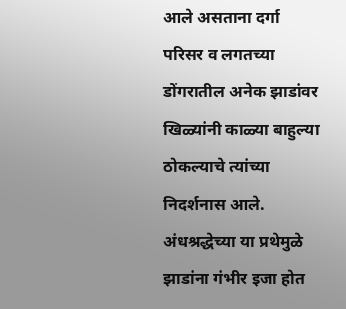आले असताना दर्गा परिसर व लगतच्या डोंगरातील अनेक झाडांवर खिळ्यांनी काळ्या बाहुल्या ठोकल्याचे त्यांच्या निदर्शनास आले. अंधश्रद्धेच्या या प्रथेमुळे झाडांना गंभीर इजा होत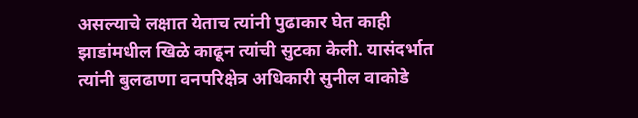असल्याचे लक्षात येताच त्यांनी पुढाकार घेत काही झाडांमधील खिळे काढून त्यांची सुटका केली. यासंदर्भात त्यांनी बुलढाणा वनपरिक्षेत्र अधिकारी सुनील वाकोडे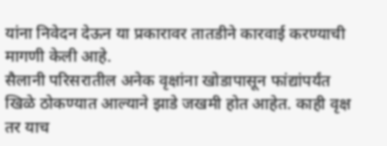यांना निवेदन देऊन या प्रकारावर तातडीने कारवाई करण्याची मागणी केली आहे.
सैलानी परिसरातील अनेक वृक्षांना खोडापासून फांद्यांपर्यंत खिळे ठोकण्यात आल्याने झाडे जखमी होत आहेत. काही वृक्ष तर याच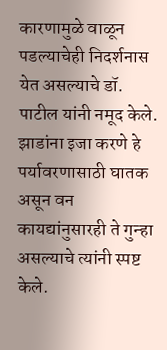कारणामुळे वाळून पडल्याचेही निदर्शनास येत असल्याचे डॉ. पाटील यांनी नमूद केले. झाडांना इजा करणे हे पर्यावरणासाठी घातक असून वन कायद्यांनुसारही ते गुन्हा असल्याचे त्यांनी स्पष्ट केले.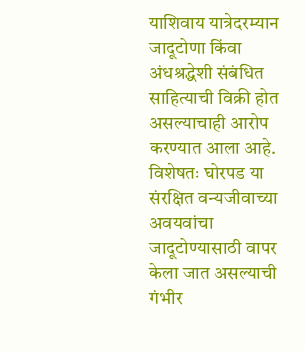याशिवाय यात्रेदरम्यान जादूटोणा किंवा अंधश्रद्धेशी संबंधित साहित्याची विक्री होत असल्याचाही आरोप करण्यात आला आहे. विशेषतः घोरपड या संरक्षित वन्यजीवाच्या अवयवांचा जादूटोण्यासाठी वापर केला जात असल्याची गंभीर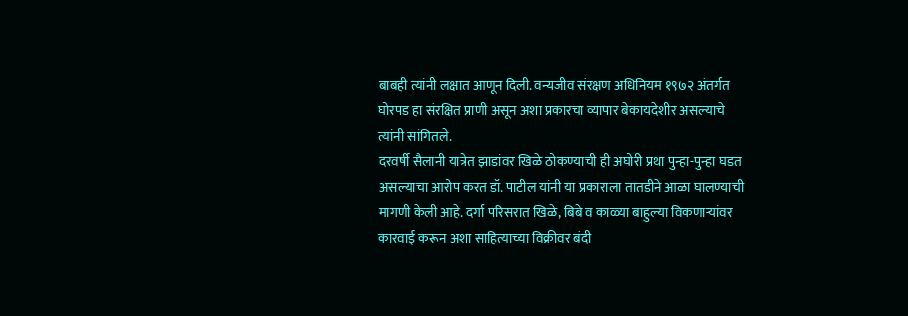बाबही त्यांनी लक्षात आणून दिली. वन्यजीव संरक्षण अधिनियम १९७२ अंतर्गत घोरपड हा संरक्षित प्राणी असून अशा प्रकारचा व्यापार बेकायदेशीर असल्याचे त्यांनी सांगितले.
दरवर्षी सैलानी यात्रेत झाडांवर खिळे ठोकण्याची ही अघोरी प्रथा पुन्हा-पुन्हा घडत असल्याचा आरोप करत डॉ. पाटील यांनी या प्रकाराला तातडीने आळा घालण्याची मागणी केली आहे. दर्गा परिसरात खिळे, बिबे व काळ्या बाहुल्या विकणाऱ्यांवर कारवाई करून अशा साहित्याच्या विक्रीवर बंदी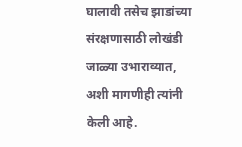घालावी तसेच झाडांच्या संरक्षणासाठी लोखंडी जाळ्या उभाराव्यात, अशी मागणीही त्यांनी केली आहे.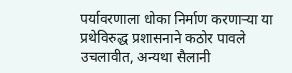पर्यावरणाला धोका निर्माण करणाऱ्या या प्रथेविरुद्ध प्रशासनाने कठोर पावले उचलावीत, अन्यथा सैलानी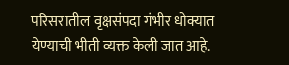परिसरातील वृक्षसंपदा गंभीर धोक्यात येण्याची भीती व्यक्त केली जात आहे.